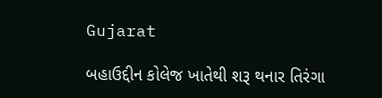Gujarat

બહાઉદ્દીન કોલેજ ખાતેથી શરૂ થનાર તિરંગા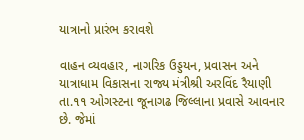યાત્રાનો પ્રારંભ કરાવશે

વાહન વ્યવહાર, નાગરિક ઉડ્ડયન, પ્રવાસન અને યાત્રાધામ વિકાસના રાજ્ય મંત્રીશ્રી અરવિંદ રૈયાણી તા.૧૧ ઓગસ્ટના જૂનાગઢ જિલ્લાના પ્રવાસે આવનાર છે. જેમાં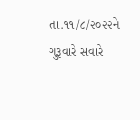તા.૧૧/૮/૨૦૨૨ને ગુરૂવારે સવારે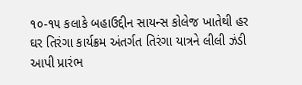૧૦-૧૫ કલાકે બહાઉદ્દીન સાયન્સ કોલેજ ખાતેથી હર ઘર તિરંગા કાર્યક્રમ અંતર્ગત તિરંગા યાત્રને લીલી ઝંડી આપી પ્રારંભ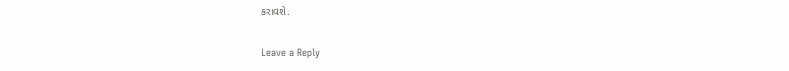કરાવશે.

Leave a Reply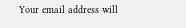Your email address will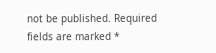not be published. Required fields are marked *